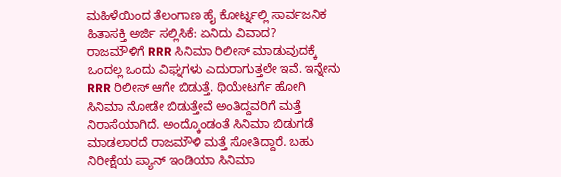ಮಹಿಳೆಯಿಂದ ತೆಲಂಗಾಣ ಹೈ ಕೋರ್ಟ್ನಲ್ಲಿ ಸಾರ್ವಜನಿಕ ಹಿತಾಸಕ್ತಿ ಅರ್ಜಿ ಸಲ್ಲಿಸಿಕೆ: ಏನಿದು ವಿವಾದ?
ರಾಜಮೌಳಿಗೆ RRR ಸಿನಿಮಾ ರಿಲೀಸ್ ಮಾಡುವುದಕ್ಕೆ ಒಂದಲ್ಲ ಒಂದು ವಿಘ್ನಗಳು ಎದುರಾಗುತ್ತಲೇ ಇವೆ. ಇನ್ನೇನು RRR ರಿಲೀಸ್ ಆಗೇ ಬಿಡುತ್ತೆ. ಥಿಯೇಟರ್ಗೆ ಹೋಗಿ ಸಿನಿಮಾ ನೋಡೇ ಬಿಡುತ್ತೇವೆ ಅಂತಿದ್ದವರಿಗೆ ಮತ್ತೆ ನಿರಾಸೆಯಾಗಿದೆ. ಅಂದ್ಕೊಂಡಂತೆ ಸಿನಿಮಾ ಬಿಡುಗಡೆ ಮಾಡಲಾರದೆ ರಾಜಮೌಳಿ ಮತ್ತೆ ಸೋತಿದ್ದಾರೆ. ಬಹು ನಿರೀಕ್ಷೆಯ ಪ್ಯಾನ್ ಇಂಡಿಯಾ ಸಿನಿಮಾ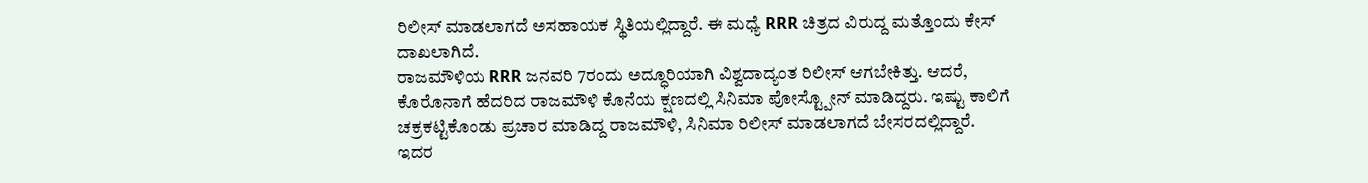ರಿಲೀಸ್ ಮಾಡಲಾಗದೆ ಅಸಹಾಯಕ ಸ್ಥಿತಿಯಲ್ಲಿದ್ದಾರೆ. ಈ ಮಧ್ಯೆ RRR ಚಿತ್ರದ ವಿರುದ್ದ ಮತ್ತೊಂದು ಕೇಸ್ ದಾಖಲಾಗಿದೆ.
ರಾಜಮೌಳಿಯ RRR ಜನವರಿ 7ರಂದು ಅದ್ಧೂರಿಯಾಗಿ ವಿಶ್ವದಾದ್ಯಂತ ರಿಲೀಸ್ ಆಗಬೇಕಿತ್ತು. ಆದರೆ, ಕೊರೊನಾಗೆ ಹೆದರಿದ ರಾಜಮೌಳಿ ಕೊನೆಯ ಕ್ಷಣದಲ್ಲಿ ಸಿನಿಮಾ ಪೋಸ್ಟ್ಪೋನ್ ಮಾಡಿದ್ದರು. ಇಷ್ಟು ಕಾಲಿಗೆ ಚಕ್ರಕಟ್ಟಿಕೊಂಡು ಪ್ರಚಾರ ಮಾಡಿದ್ದ ರಾಜಮೌಳಿ, ಸಿನಿಮಾ ರಿಲೀಸ್ ಮಾಡಲಾಗದೆ ಬೇಸರದಲ್ಲಿದ್ದಾರೆ. ಇದರ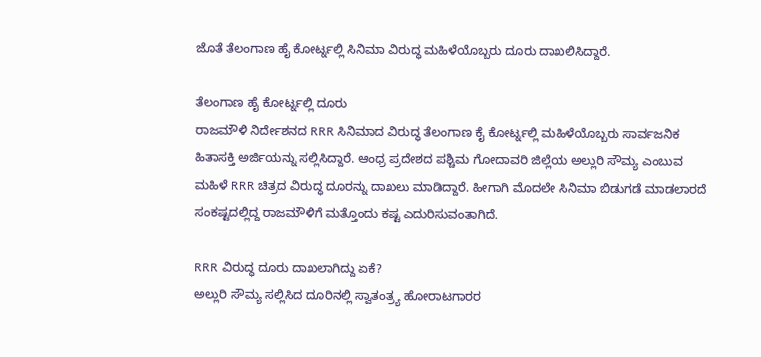ಜೊತೆ ತೆಲಂಗಾಣ ಹೈ ಕೋರ್ಟ್ನಲ್ಲಿ ಸಿನಿಮಾ ವಿರುದ್ಧ ಮಹಿಳೆಯೊಬ್ಬರು ದೂರು ದಾಖಲಿಸಿದ್ದಾರೆ.

ತೆಲಂಗಾಣ ಹೈ ಕೋರ್ಟ್ನಲ್ಲಿ ದೂರು
ರಾಜಮೌಳಿ ನಿರ್ದೇಶನದ RRR ಸಿನಿಮಾದ ವಿರುದ್ಧ ತೆಲಂಗಾಣ ಕೈ ಕೋರ್ಟ್ನಲ್ಲಿ ಮಹಿಳೆಯೊಬ್ಬರು ಸಾರ್ವಜನಿಕ ಹಿತಾಸಕ್ತಿ ಅರ್ಜಿಯನ್ನು ಸಲ್ಲಿಸಿದ್ದಾರೆ. ಆಂಧ್ರ ಪ್ರದೇಶದ ಪಶ್ಚಿಮ ಗೋದಾವರಿ ಜಿಲ್ಲೆಯ ಅಲ್ಲುರಿ ಸೌಮ್ಯ ಎಂಬುವ ಮಹಿಳೆ RRR ಚಿತ್ರದ ವಿರುದ್ಧ ದೂರನ್ನು ದಾಖಲು ಮಾಡಿದ್ದಾರೆ. ಹೀಗಾಗಿ ಮೊದಲೇ ಸಿನಿಮಾ ಬಿಡುಗಡೆ ಮಾಡಲಾರದೆ ಸಂಕಷ್ಟದಲ್ಲಿದ್ದ ರಾಜಮೌಳಿಗೆ ಮತ್ತೊಂದು ಕಷ್ಟ ಎದುರಿಸುವಂತಾಗಿದೆ.

RRR ವಿರುದ್ಧ ದೂರು ದಾಖಲಾಗಿದ್ದು ಏಕೆ?
ಅಲ್ಲುರಿ ಸೌಮ್ಯ ಸಲ್ಲಿಸಿದ ದೂರಿನಲ್ಲಿ ಸ್ವಾತಂತ್ರ್ಯ ಹೋರಾಟಗಾರರ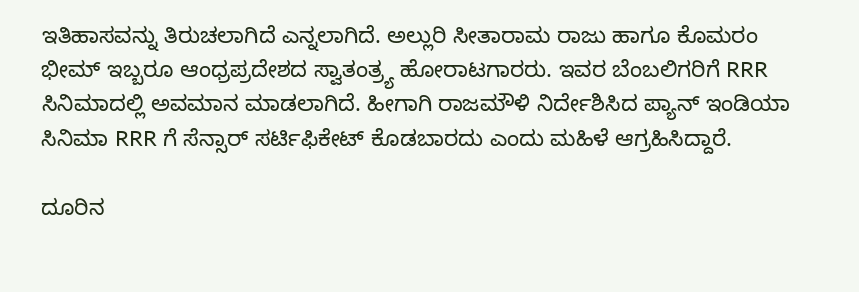ಇತಿಹಾಸವನ್ನು ತಿರುಚಲಾಗಿದೆ ಎನ್ನಲಾಗಿದೆ. ಅಲ್ಲುರಿ ಸೀತಾರಾಮ ರಾಜು ಹಾಗೂ ಕೊಮರಂ ಭೀಮ್ ಇಬ್ಬರೂ ಆಂಧ್ರಪ್ರದೇಶದ ಸ್ವಾತಂತ್ರ್ಯ ಹೋರಾಟಗಾರರು. ಇವರ ಬೆಂಬಲಿಗರಿಗೆ RRR ಸಿನಿಮಾದಲ್ಲಿ ಅವಮಾನ ಮಾಡಲಾಗಿದೆ. ಹೀಗಾಗಿ ರಾಜಮೌಳಿ ನಿರ್ದೇಶಿಸಿದ ಪ್ಯಾನ್ ಇಂಡಿಯಾ ಸಿನಿಮಾ RRR ಗೆ ಸೆನ್ಸಾರ್ ಸರ್ಟಿಫಿಕೇಟ್ ಕೊಡಬಾರದು ಎಂದು ಮಹಿಳೆ ಆಗ್ರಹಿಸಿದ್ದಾರೆ.

ದೂರಿನ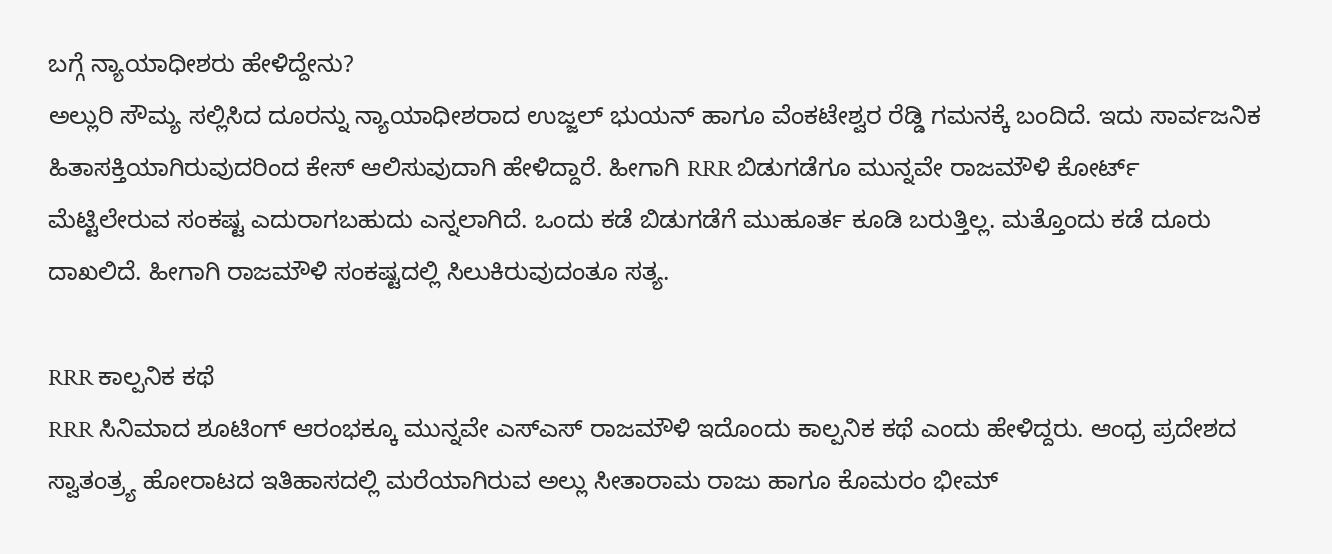ಬಗ್ಗೆ ನ್ಯಾಯಾಧೀಶರು ಹೇಳಿದ್ದೇನು?
ಅಲ್ಲುರಿ ಸೌಮ್ಯ ಸಲ್ಲಿಸಿದ ದೂರನ್ನು ನ್ಯಾಯಾಧೀಶರಾದ ಉಜ್ಜಲ್ ಭುಯನ್ ಹಾಗೂ ವೆಂಕಟೇಶ್ವರ ರೆಡ್ಡಿ ಗಮನಕ್ಕೆ ಬಂದಿದೆ. ಇದು ಸಾರ್ವಜನಿಕ ಹಿತಾಸಕ್ತಿಯಾಗಿರುವುದರಿಂದ ಕೇಸ್ ಆಲಿಸುವುದಾಗಿ ಹೇಳಿದ್ದಾರೆ. ಹೀಗಾಗಿ RRR ಬಿಡುಗಡೆಗೂ ಮುನ್ನವೇ ರಾಜಮೌಳಿ ಕೋರ್ಟ್ ಮೆಟ್ಟಿಲೇರುವ ಸಂಕಷ್ಟ ಎದುರಾಗಬಹುದು ಎನ್ನಲಾಗಿದೆ. ಒಂದು ಕಡೆ ಬಿಡುಗಡೆಗೆ ಮುಹೂರ್ತ ಕೂಡಿ ಬರುತ್ತಿಲ್ಲ. ಮತ್ತೊಂದು ಕಡೆ ದೂರು ದಾಖಲಿದೆ. ಹೀಗಾಗಿ ರಾಜಮೌಳಿ ಸಂಕಷ್ಟದಲ್ಲಿ ಸಿಲುಕಿರುವುದಂತೂ ಸತ್ಯ.

RRR ಕಾಲ್ಪನಿಕ ಕಥೆ
RRR ಸಿನಿಮಾದ ಶೂಟಿಂಗ್ ಆರಂಭಕ್ಕೂ ಮುನ್ನವೇ ಎಸ್ಎಸ್ ರಾಜಮೌಳಿ ಇದೊಂದು ಕಾಲ್ಪನಿಕ ಕಥೆ ಎಂದು ಹೇಳಿದ್ದರು. ಆಂಧ್ರ ಪ್ರದೇಶದ ಸ್ವಾತಂತ್ರ್ಯ ಹೋರಾಟದ ಇತಿಹಾಸದಲ್ಲಿ ಮರೆಯಾಗಿರುವ ಅಲ್ಲು ಸೀತಾರಾಮ ರಾಜು ಹಾಗೂ ಕೊಮರಂ ಭೀಮ್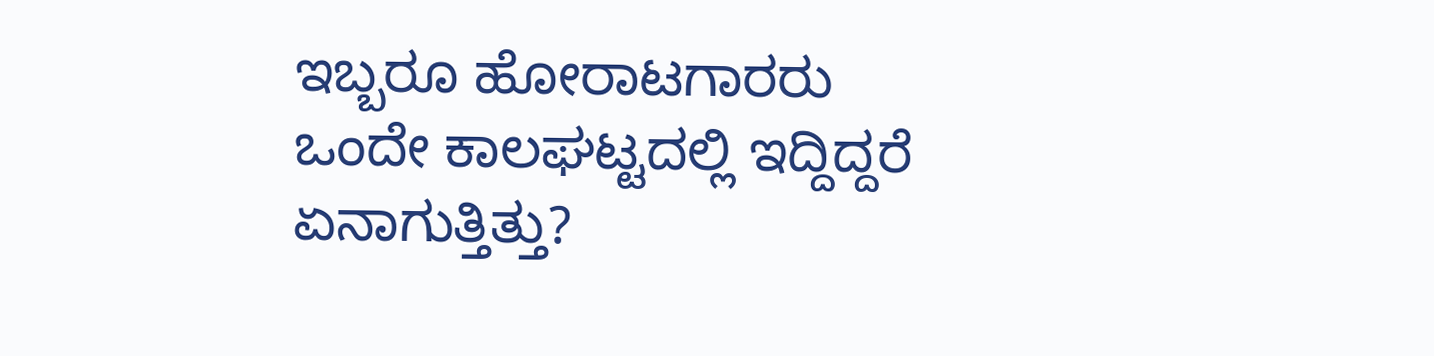ಇಬ್ಬರೂ ಹೋರಾಟಗಾರರು ಒಂದೇ ಕಾಲಘಟ್ಟದಲ್ಲಿ ಇದ್ದಿದ್ದರೆ ಏನಾಗುತ್ತಿತ್ತು?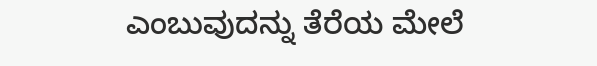ಎಂಬುವುದನ್ನು ತೆರೆಯ ಮೇಲೆ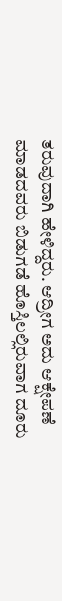ತರುವುದಾಗಿ ಹೇಳಿದ್ದರು. ಆದ್ರೀಗ ಅದು ಆಕ್ಷೇಪಣೆ ಮಾಡದವರು ಬಿಡುಗಡೆ ಹೊಸ್ತಿಲಲ್ಲಿರುವಾಗ ದೂರು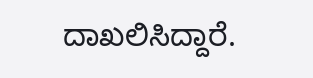ದಾಖಲಿಸಿದ್ದಾರೆ.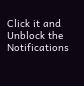Click it and Unblock the Notifications